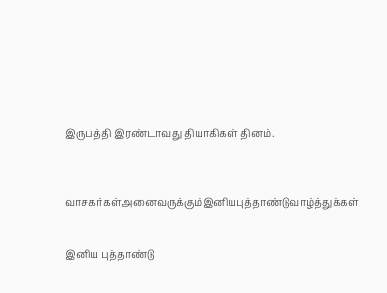இருபத்தி இரண்டாவது தியாகிகள் தினம்.



வாசகர்கள்அனைவருக்கும்இனியபுத்தாண்டுவாழ்த்துக்கள்


இனிய புத்தாண்டு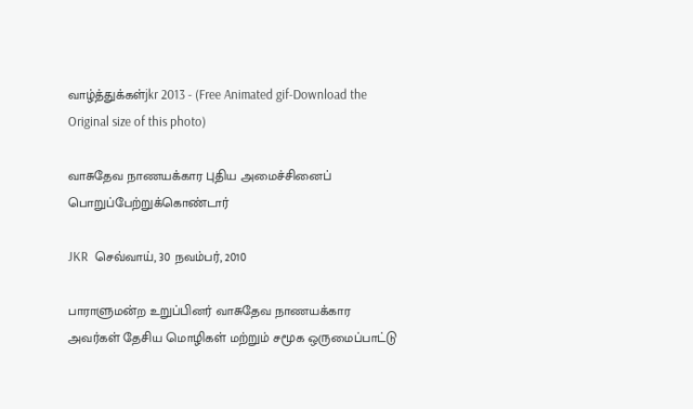வாழ்த்துக்கள்jkr 2013 - (Free Animated gif-Download the Original size of this photo)

வாசுதேவ நாணயக்கார புதிய அமைச்சினைப் பொறுப்பேற்றுக்கொண்டார்

JKR  செவ்வாய், 30 நவம்பர், 2010

பாராளுமன்ற உறுப்பினர் வாசுதேவ நாணயக்கார அவர்கள் தேசிய மொழிகள் மற்றும் சமூக ஒருமைப்பாட்டு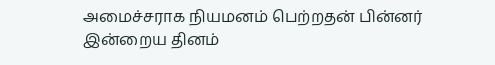அமைச்சராக நியமனம் பெற்றதன் பின்னர் இன்றைய தினம்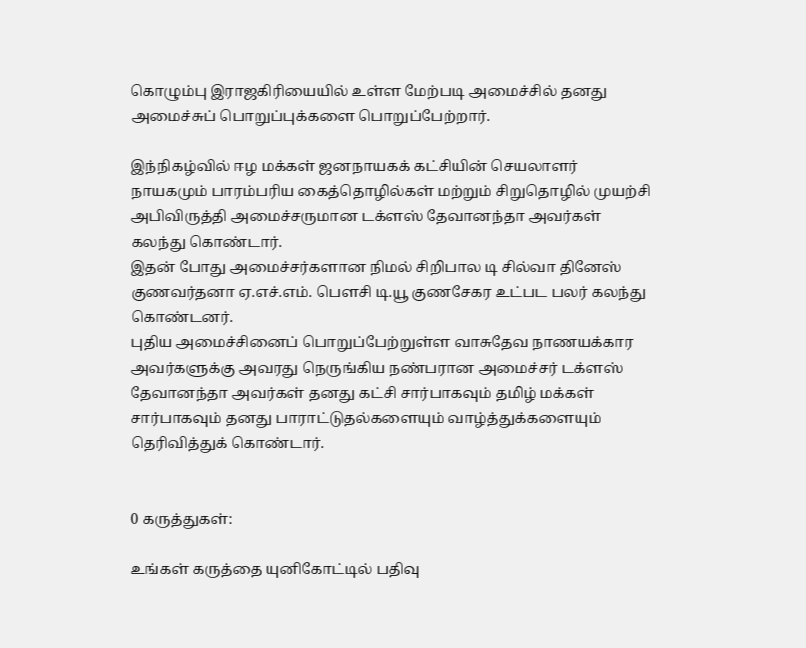கொழும்பு இராஜகிரியையில் உள்ள மேற்படி அமைச்சில் தனது அமைச்சுப் பொறுப்புக்களை பொறுப்பேற்றார்.

இந்நிகழ்வில் ஈழ மக்கள் ஜனநாயகக் கட்சியின் செயலாளர் நாயகமும் பாரம்பரிய கைத்தொழில்கள் மற்றும் சிறுதொழில் முயற்சி அபிவிருத்தி அமைச்சருமான டக்ளஸ் தேவானந்தா அவர்கள் கலந்து கொண்டார்.
இதன் போது அமைச்சர்களான நிமல் சிறிபால டி சில்வா தினேஸ் குணவர்தனா ஏ.எச்.எம். பௌசி டி.யூ குணசேகர உட்பட பலர் கலந்து கொண்டனர்.
புதிய அமைச்சினைப் பொறுப்பேற்றுள்ள வாசுதேவ நாணயக்கார அவர்களுக்கு அவரது நெருங்கிய நண்பரான அமைச்சர் டக்ளஸ் தேவானந்தா அவர்கள் தனது கட்சி சார்பாகவும் தமிழ் மக்கள் சார்பாகவும் தனது பாராட்டுதல்களையும் வாழ்த்துக்களையும் தெரிவித்துக் கொண்டார்.


0 கருத்துகள்:

உங்கள் கருத்தை யுனிகோட்டில் பதிவு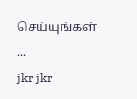செய்யுங்கள் ...
jkr jkr